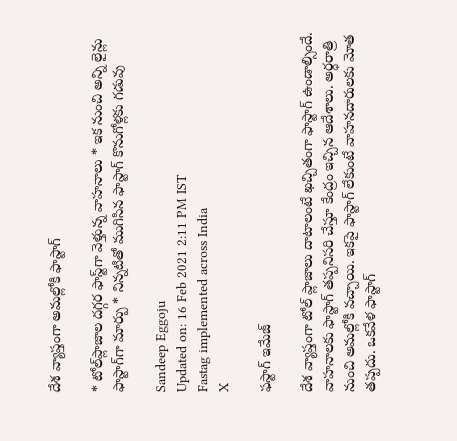దేశ వ్యాప్తంగా అమల్లోకి ఫాస్టాగ్

* టోల్‌ప్లాజాల దగ్గర ఫాస్ట్‌గా వెళ్తున్న వాహనాలు * ఇక నుంచి అన్ని లైన్లు ఫాస్టాగ్‌గా మార్పు * నిన్నటితో ముగిసిన ఫాస్టాగ్ కొనుగోళ్లకు గడువు

Sandeep Eggoju
Updated on: 16 Feb 2021 2:11 PM IST
Fastag implemented across India
X

ఫస్టాగ్ ఇమేజ్

దేశ వ్యాప్తంగా టోల్ ప్లాజాలు దాటాలంటే ఖచ్చితంగా ఫాస్టాగ్ ఉండాల్సిందే. వాహనాలకు ఫాస్టాగ్ తప్పనిసరి చేస్తూ కేంద్రం ఇచ్చిన ఆదేశాలు. అర్ధరాత్రి నుంచి అమల్లోకి వచ్చాయి. ఇకపై ఫాస్టాగ్ లేకుంటే వాహనదారులకు మోత తప్పదు. ఒకవేళ ఫాస్టాగ్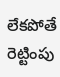లేకపోతే రెట్టింపు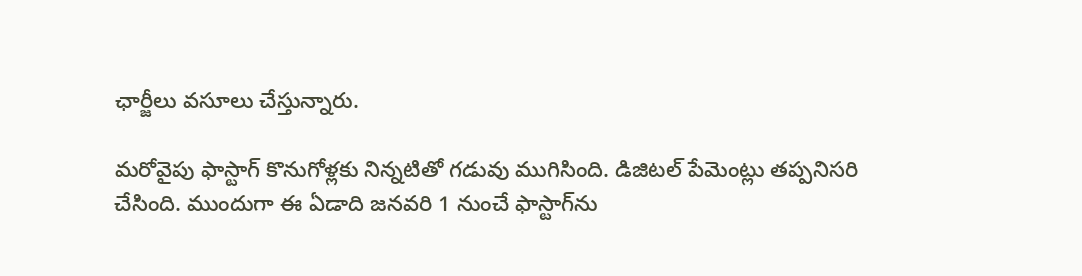ఛార్జీలు వసూలు చేస్తున్నారు.

మరోవైపు ఫాస్టాగ్ కొనుగోళ్లకు నిన్నటితో గడువు ముగిసింది. డిజిటల్ పేమెంట్లు తప్పనిసరి చేసింది. ముందుగా ఈ ఏడాది జనవరి 1 నుంచే ఫాస్టాగ్‌ను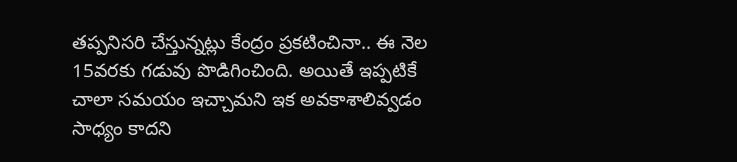తప్పనిసరి చేస్తున్నట్లు కేంద్రం ప్రకటించినా.. ఈ నెల 15వరకు గడువు పొడిగించింది. అయితే ఇప్పటికే చాలా సమయం ఇచ్చామని ఇక అవకాశాలివ్వడం సాధ్యం కాదని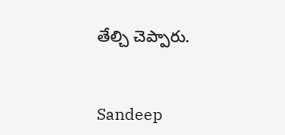తేల్చి చెప్పారు.


Sandeep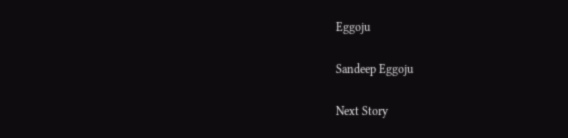Eggoju

Sandeep Eggoju

Next Story